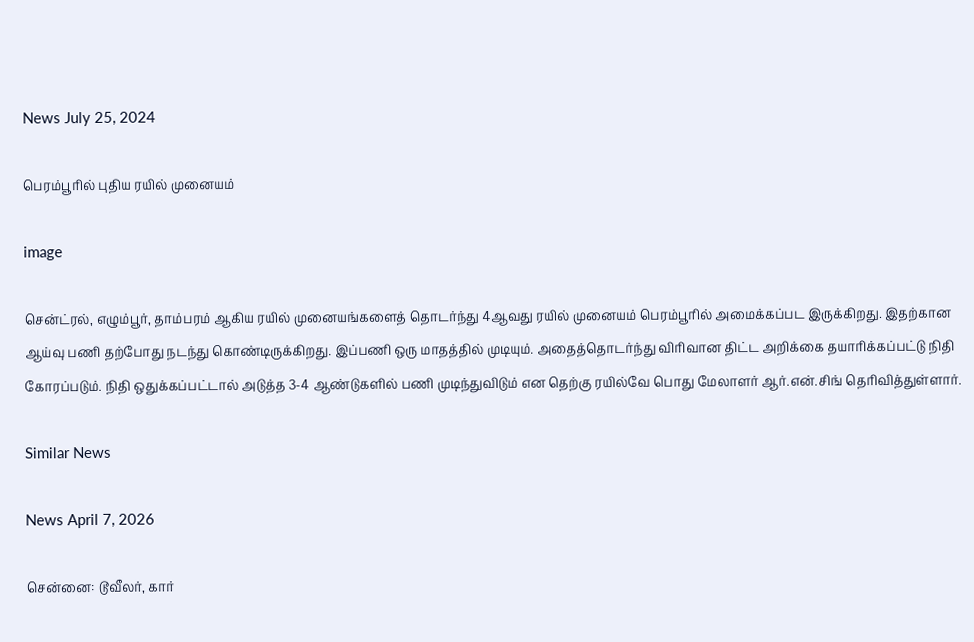News July 25, 2024

பெரம்பூரில் புதிய ரயில் முனையம்

image

சென்ட்ரல், எழும்பூர், தாம்பரம் ஆகிய ரயில் முனையங்களைத் தொடர்ந்து 4ஆவது ரயில் முனையம் பெரம்பூரில் அமைக்கப்பட இருக்கிறது. இதற்கான ஆய்வு பணி தற்போது நடந்து கொண்டிருக்கிறது. இப்பணி ஒரு மாதத்தில் முடியும். அதைத்தொடர்ந்து விரிவான திட்ட அறிக்கை தயாரிக்கப்பட்டு நிதி கோரப்படும். நிதி ஒதுக்கப்பட்டால் அடுத்த 3-4 ஆண்டுகளில் பணி முடிந்துவிடும் என தெற்கு ரயில்வே பொது மேலாளர் ஆர்.என்.சிங் தெரிவித்துள்ளார்.

Similar News

News April 7, 2026

சென்னை: டூவீலர், கார்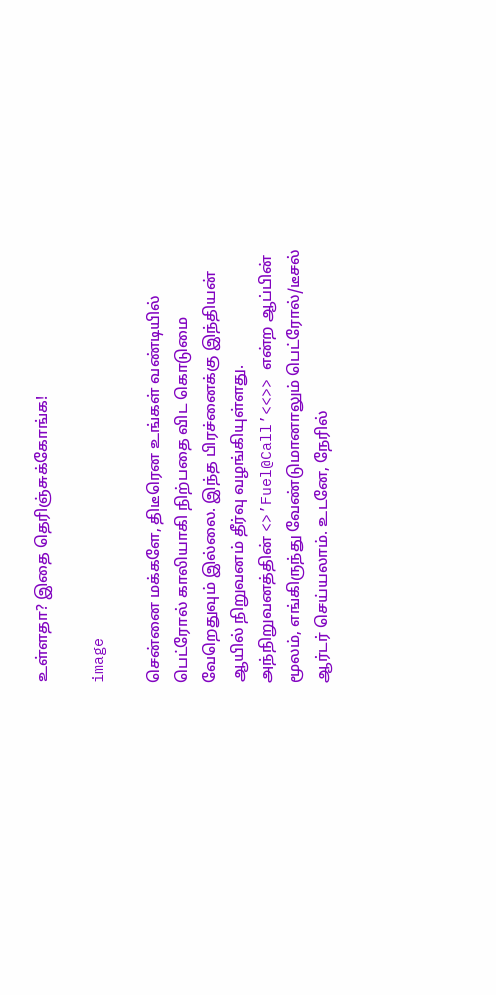உள்ளதா? இதை தெரிஞ்சுக்கோங்க!

image

சென்னை மக்களே, திடீரென உங்கள் வண்டியில் பெட்ரோல் காலியாகி நிற்பதை விட கொடுமை வேறெதுவும் இல்லை. இந்த பிரச்னைக்கு இந்தியன் ஆயில் நிறுவனம் தீர்வு வழங்கியுள்ளது. அந்நிறுவனத்தின் <>’Fuel@Call’<<>> என்ற ஆப்பின் மூலம், எங்கிருந்து வேண்டுமானாலும் பெட்ரோல்/டீசல் ஆர்டர் செய்யலாம். உடனே, நேரில்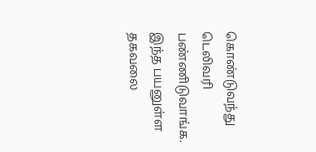கொண்டுவந்து டெலிவரி பண்ணிடுவாங்க. இந்த பயனுள்ள தகவலை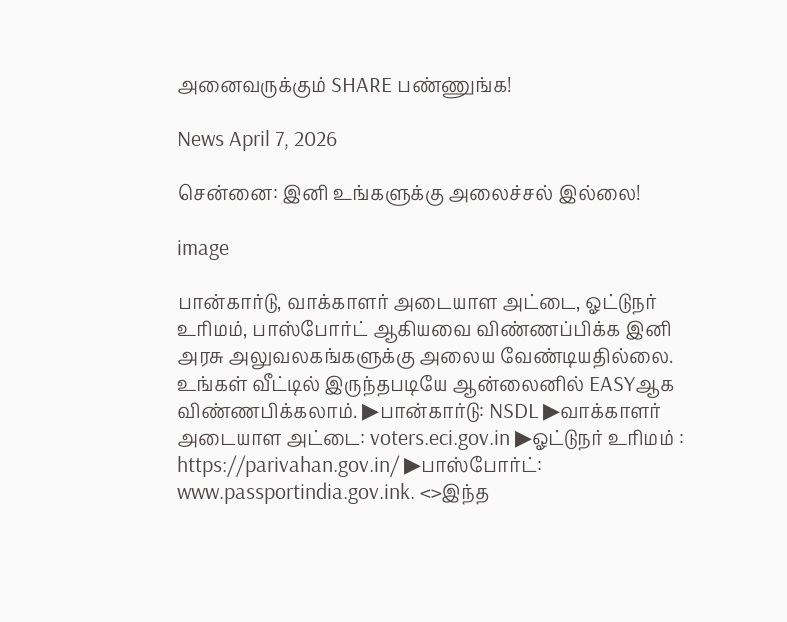அனைவருக்கும் SHARE பண்ணுங்க!

News April 7, 2026

சென்னை: இனி உங்களுக்கு அலைச்சல் இல்லை!

image

பான்கார்டு, வாக்காளர் அடையாள அட்டை, ஓட்டுநர் உரிமம், பாஸ்போர்ட் ஆகியவை விண்ணப்பிக்க இனி அரசு அலுவலகங்களுக்கு அலைய வேண்டியதில்லை. உங்கள் வீட்டில் இருந்தபடியே ஆன்லைனில் EASYஆக விண்ணபிக்கலாம். ▶பான்கார்டு: NSDL ▶வாக்காளர் அடையாள அட்டை: voters.eci.gov.in ▶ஓட்டுநர் உரிமம் : https://parivahan.gov.in/ ▶பாஸ்போர்ட்: www.passportindia.gov.ink. <>இந்த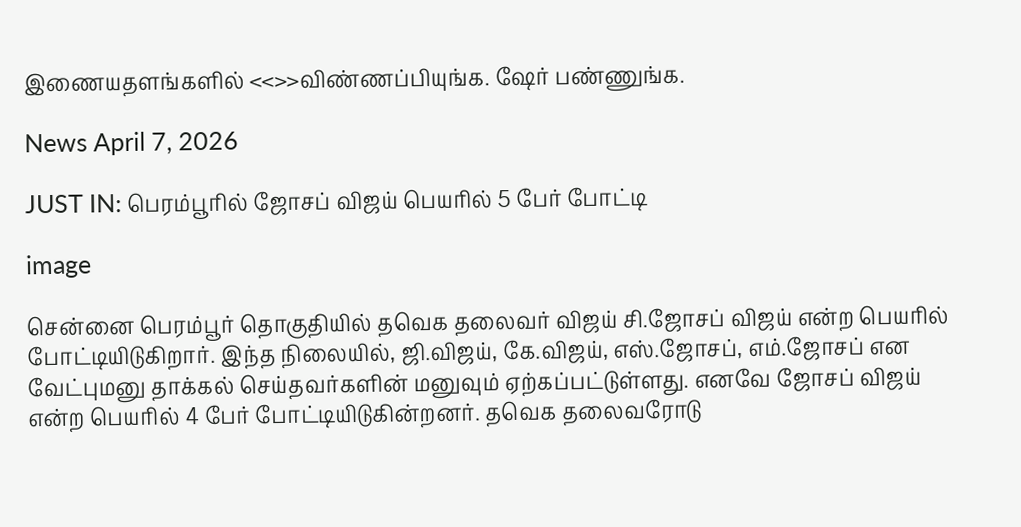இணையதளங்களில் <<>>விண்ணப்பியுங்க. ஷேர் பண்ணுங்க.

News April 7, 2026

JUST IN: பெரம்பூரில் ஜோசப் விஜய் பெயரில் 5 பேர் போட்டி

image

சென்னை பெரம்பூர் தொகுதியில் தவெக தலைவர் விஜய் சி.ஜோசப் விஜய் என்ற பெயரில் போட்டியிடுகிறார். இந்த நிலையில், ஜி.விஜய், கே.விஜய், எஸ்.ஜோசப், எம்.ஜோசப் என வேட்புமனு தாக்கல் செய்தவர்களின் மனுவும் ஏற்கப்பட்டுள்ளது. எனவே ஜோசப் விஜய் என்ற பெயரில் 4 பேர் போட்டியிடுகின்றனர். தவெக தலைவரோடு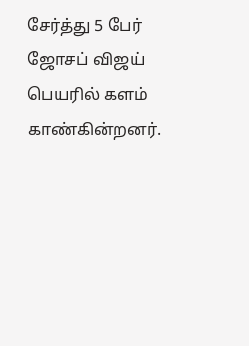சேர்த்து 5 பேர் ஜோசப் விஜய் பெயரில் களம் காண்கின்றனர்.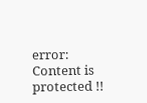error: Content is protected !!